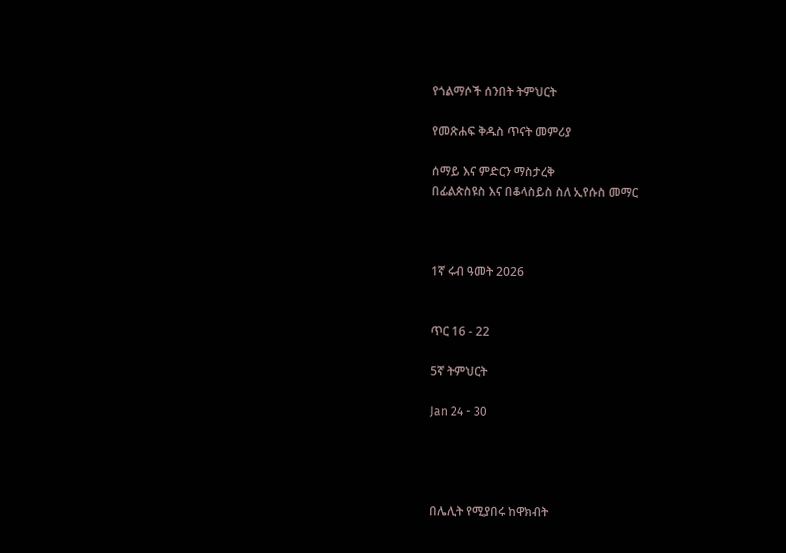የጎልማሶች ሰንበት ትምህርት

የመጽሐፍ ቅዱስ ጥናት መምሪያ

ሰማይ እና ምድርን ማስታረቅ
በፊልጵስዩስ እና በቆላስይስ ስለ ኢየሱስ መማር



1ኛ ሩብ ዓመት 2026


ጥር 16 - 22

5ኛ ትምህርት

Jan 24 - 30




በሌሊት የሚያበሩ ከዋክብት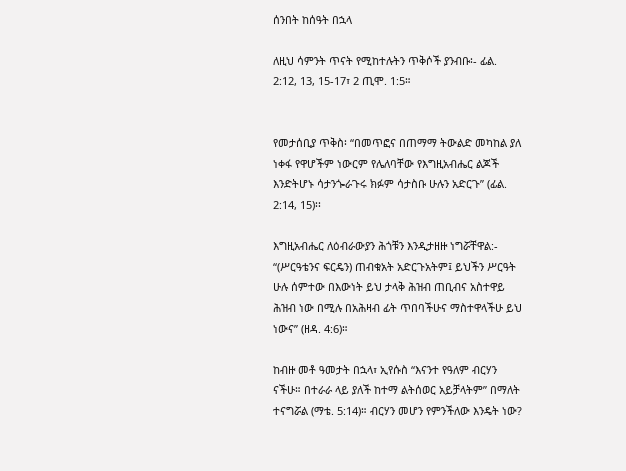ሰንበት ከሰዓት በኋላ

ለዚህ ሳምንት ጥናት የሚከተሉትን ጥቅሶች ያንብቡ፡- ፊል. 2:12, 13, 15-17፣ 2 ጢሞ. 1:5።


የመታሰቢያ ጥቅስ፡ “በመጥፎና በጠማማ ትውልድ መካከል ያለ ነቀፋ የዋሆችም ነውርም የሌለባቸው የእግዚአብሔር ልጆች እንድትሆኑ ሳታንጐራጉሩ ክፉም ሳታስቡ ሁሉን አድርጉ” (ፊል. 2:14, 15)፡፡

እግዚአብሔር ለዕብራውያን ሕጎቹን እንዲታዘዙ ነግሯቸዋል:- “(ሥርዓቴንና ፍርዴን) ጠብቁአት አድርጉአትም፤ ይህችን ሥርዓት ሁሉ ሰምተው በእውነት ይህ ታላቅ ሕዝብ ጠቢብና አስተዋይ ሕዝብ ነው በሚሉ በአሕዛብ ፊት ጥበባችሁና ማስተዋላችሁ ይህ ነውና” (ዘዳ. 4:6)።

ከብዙ መቶ ዓመታት በኋላ፣ ኢየሱስ “እናንተ የዓለም ብርሃን ናችሁ። በተራራ ላይ ያለች ከተማ ልትሰወር አይቻላትም” በማለት ተናግሯል (ማቴ. 5:14)። ብርሃን መሆን የምንችለው እንዴት ነው?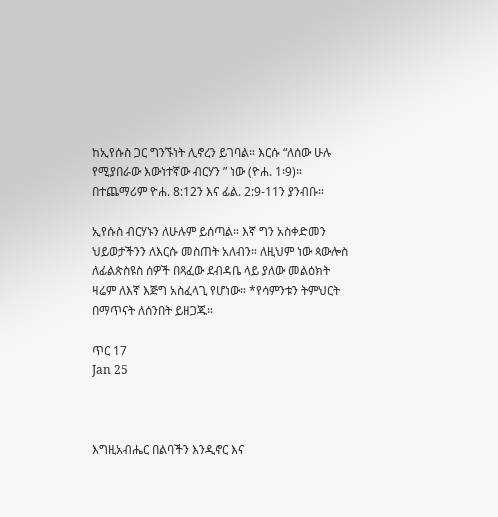ከኢየሱስ ጋር ግንኙነት ሊኖረን ይገባል። እርሱ “ለሰው ሁሉ የሚያበራው እውነተኛው ብርሃን ” ነው (ዮሐ. 1፡9)። በተጨማሪም ዮሐ. 8:12ን እና ፊል. 2:9-11ን ያንብቡ።

ኢየሱስ ብርሃኑን ለሁሉም ይሰጣል። እኛ ግን አስቀድመን ህይወታችንን ለእርሱ መስጠት አለብን። ለዚህም ነው ጳውሎስ ለፊልጵስዩስ ሰዎች በጻፈው ደብዳቤ ላይ ያለው መልዕክት ዛሬም ለእኛ እጅግ አስፈላጊ የሆነው። *የሳምንቱን ትምህርት በማጥናት ለሰንበት ይዘጋጁ።

ጥር 17
Jan 25



እግዚአብሔር በልባችን እንዲኖር እና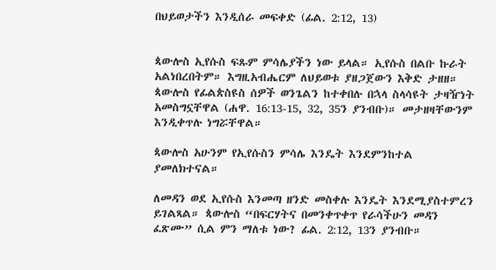በህይወታችን እንዲሰራ መፍቀድ (ፊል. 2:12, 13)


ጳውሎስ ኢየሱስ ፍጹም ምሳሌያችን ነው ይላል። ኢየሱስ በልቡ ኩራት አልነበረበትም። እግዚአብሔርም ለህይወቱ ያዘጋጀውን እቅድ ታዘዘ። ጳውሎስ የፊልጵስዩስ ሰዎች ወንጌልን ከተቀበሉ በኋላ ስላሳዩት ታዛዥነት አመስግኗቸዋል (ሐዋ. 16:13-15, 32, 35ን ያንብቡ)። መታዘዛቸውንም እንዲቀጥሉ ነግሯቸዋል።

ጳውሎስ አሁንም የኢየሱስን ምሳሌ እንዴት እንደምንከተል ያመለክተናል።

ለመዳን ወደ ኢየሱስ እንመጣ ዘንድ መስቀሉ እንዴት እንደሚያስተምረን ይገልጻል። ጳውሎስ “በፍርሃትና በመንቀጥቀጥ የራሳችሁን መዳን ፈጽሙ” ሲል ምን ማለቱ ነው? ፊል. 2:12, 13ን ያንብቡ።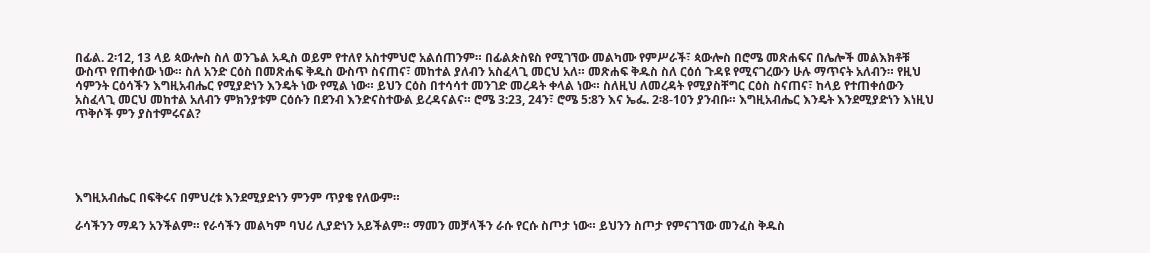በፊል. 2፡12, 13 ላይ ጳውሎስ ስለ ወንጌል አዲስ ወይም የተለየ አስተምህሮ አልሰጠንም። በፊልጵስዩስ የሚገኘው መልካሙ የምሥራች፣ ጳውሎስ በሮሜ መጽሐፍና በሌሎች መልእክቶቹ ውስጥ የጠቀሰው ነው። ስለ አንድ ርዕስ በመጽሐፍ ቅዱስ ውስጥ ስናጠና፣ መከተል ያለብን አስፈላጊ መርህ አለ። መጽሐፍ ቅዱስ ስለ ርዕሰ ጉዳዩ የሚናገረውን ሁሉ ማጥናት አለብን። የዚህ ሳምንት ርዕሳችን እግዚአብሔር የሚያድነን እንዴት ነው የሚል ነው። ይህን ርዕስ በተሳሳተ መንገድ መረዳት ቀላል ነው። ስለዚህ ለመረዳት የሚያስቸግር ርዕስ ስናጠና፣ ከላይ የተጠቀሰውን አስፈላጊ መርህ መከተል አለብን ምክንያቱም ርዕሱን በደንብ እንድናስተውል ይረዳናልና። ሮሜ 3:23, 24ን፣ ሮሜ 5:8ን እና ኤፌ. 2፡8-10ን ያንብቡ። እግዚአብሔር እንዴት እንደሚያድነን እነዚህ ጥቅሶች ምን ያስተምሩናል?





እግዚአብሔር በፍቅሩና በምህረቱ እንደሚያድነን ምንም ጥያቄ የለውም።

ራሳችንን ማዳን አንችልም። የራሳችን መልካም ባህሪ ሊያድነን አይችልም። ማመን መቻላችን ራሱ የርሱ ስጦታ ነው። ይህንን ስጦታ የምናገኘው መንፈስ ቅዱስ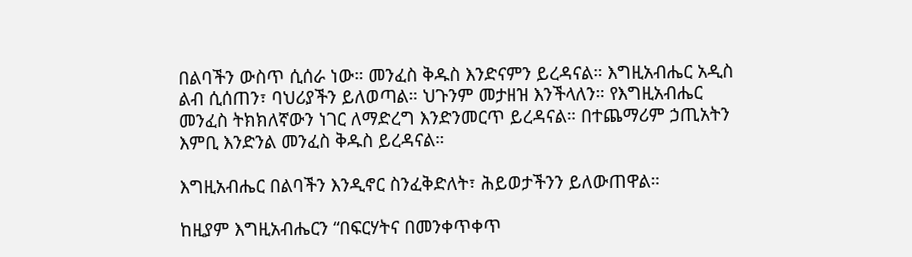በልባችን ውስጥ ሲሰራ ነው። መንፈስ ቅዱስ እንድናምን ይረዳናል። እግዚአብሔር አዲስ ልብ ሲሰጠን፣ ባህሪያችን ይለወጣል። ህጉንም መታዘዝ እንችላለን። የእግዚአብሔር መንፈስ ትክክለኛውን ነገር ለማድረግ እንድንመርጥ ይረዳናል። በተጨማሪም ኃጢአትን እምቢ እንድንል መንፈስ ቅዱስ ይረዳናል።

እግዚአብሔር በልባችን እንዲኖር ስንፈቅድለት፣ ሕይወታችንን ይለውጠዋል።

ከዚያም እግዚአብሔርን “በፍርሃትና በመንቀጥቀጥ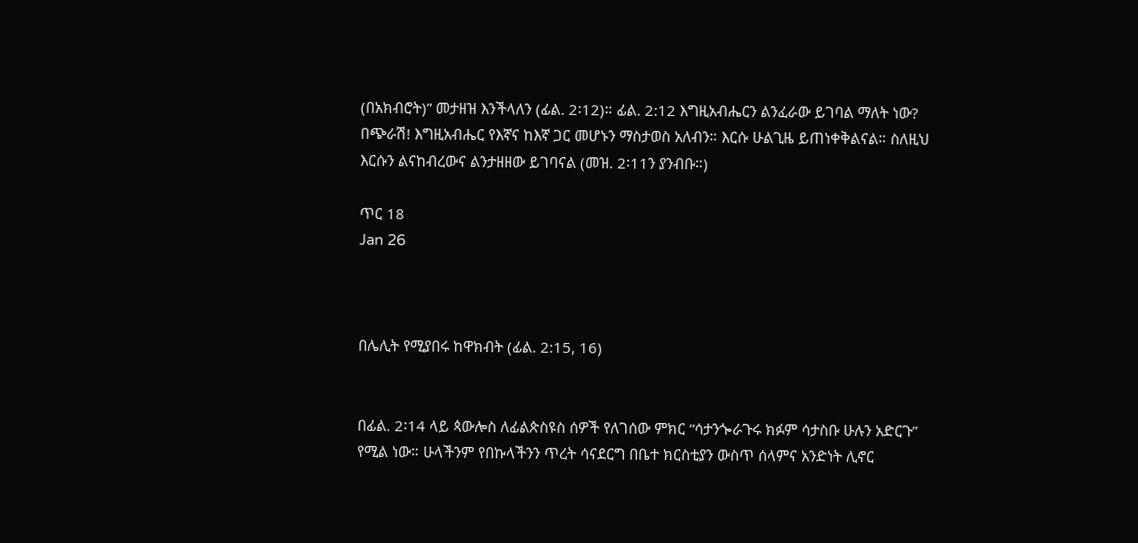(በአክብሮት)” መታዘዝ እንችላለን (ፊል. 2፡12)። ፊል. 2:12 እግዚአብሔርን ልንፈራው ይገባል ማለት ነው? በጭራሽ! እግዚአብሔር የእኛና ከእኛ ጋር መሆኑን ማስታወስ አለብን። እርሱ ሁልጊዜ ይጠነቀቅልናል። ስለዚህ እርሱን ልናከብረውና ልንታዘዘው ይገባናል (መዝ. 2፡11ን ያንብቡ።)

ጥር 18
Jan 26



በሌሊት የሚያበሩ ከዋክብት (ፊል. 2:15, 16)


በፊል. 2፡14 ላይ ጳውሎስ ለፊልጵስዩስ ሰዎች የለገሰው ምክር “ሳታንጐራጉሩ ክፉም ሳታስቡ ሁሉን አድርጉ” የሚል ነው። ሁላችንም የበኩላችንን ጥረት ሳናደርግ በቤተ ክርስቲያን ውስጥ ሰላምና አንድነት ሊኖር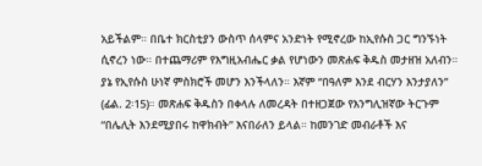አይችልም። በቤተ ክርስቲያን ውስጥ ሰላምና አንድነት የሚኖረው ከኢየሱስ ጋር ግንኙነት ሲኖረን ነው። በተጨማሪም የእግዚአብሔር ቃል የሆነውን መጽሐፍ ቅዱስ መታዘዝ አለብን። ያኔ የኢየሱስ ሁነኛ ምስክሮች መሆን እንችላለን። እኛም “በዓለም እንደ ብርሃን እንታያለን” (ፊል. 2፡15)። መጽሐፍ ቅዱስን በቀላሉ ለመረዳት በተዘጋጀው የእንግሊዝኛው ትርጉም “በሌሊት እንደሚያበሩ ከዋክብት” እናበራለን ይላል። ከመንገድ መብራቶች እና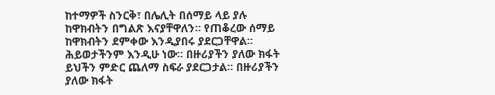ከተማዎች ስንርቅ፣ በሌሊት በሰማይ ላይ ያሉ ከዋክብትን በግልጽ እናያቸዋለን። የጠቆረው ሰማይ ከዋክብትን ደምቀው እንዲያበሩ ያደርጋቸዋል። ሕይወታችንም እንዲሁ ነው። በዙሪያችን ያለው ክፋት ይህችን ምድር ጨለማ ስፍራ ያደርጋታል። በዙሪያችን ያለው ክፋት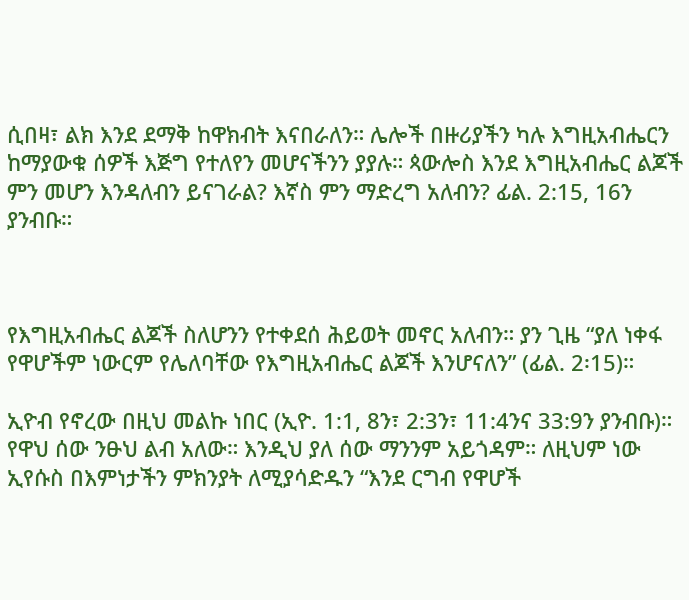ሲበዛ፣ ልክ እንደ ደማቅ ከዋክብት እናበራለን። ሌሎች በዙሪያችን ካሉ እግዚአብሔርን ከማያውቁ ሰዎች እጅግ የተለየን መሆናችንን ያያሉ። ጳውሎስ እንደ እግዚአብሔር ልጆች ምን መሆን እንዳለብን ይናገራል? እኛስ ምን ማድረግ አለብን? ፊል. 2:15, 16ን ያንብቡ።



የእግዚአብሔር ልጆች ስለሆንን የተቀደሰ ሕይወት መኖር አለብን። ያን ጊዜ “ያለ ነቀፋ የዋሆችም ነውርም የሌለባቸው የእግዚአብሔር ልጆች እንሆናለን” (ፊል. 2፡15)።

ኢዮብ የኖረው በዚህ መልኩ ነበር (ኢዮ. 1:1, 8ን፣ 2:3ን፣ 11:4ንና 33:9ን ያንብቡ)። የዋህ ሰው ንፁህ ልብ አለው። እንዲህ ያለ ሰው ማንንም አይጎዳም። ለዚህም ነው ኢየሱስ በእምነታችን ምክንያት ለሚያሳድዱን “እንደ ርግብ የዋሆች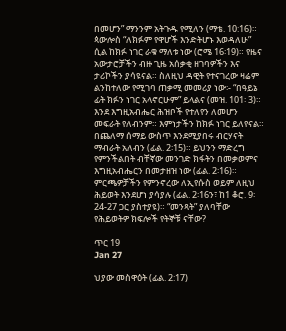በመሆን” ማንንም አትጉዱ የሚለን (ማቴ. 10:16)። ጳውሎስ “ለክፉም የዋሆች እንድትሆኑ እወዳለሁ” ሲል ከክፉ ነገር ራቁ ማለቱ ነው (ሮሜ 16፡19)። የዜና አውታሮቻችን ብዙ ጊዜ አሰቃቂ ዘገባዎችን እና ታሪኮችን ያሳዩናል። ስለዚህ ዳዊት የተናገረው ዛሬም ልንከተለው የሚገባ ጠቃሚ መመሪያ ነው፡- “በዓይኔ ፊት ክፉን ነገር አላኖርሁም” ይላልና (መዝ. 101፡ 3)። እንደ እግዚአብሔር ሕዝቦች የተለየን ለመሆን መፍራት የለብንም። እምነታችን ከክፉ ነገር ይለየናል። በጨለማ ሰማይ ውስጥ እንደሚያበሩ ብርሃናት ማብራት አለብን (ፊል. 2፡15)። ይህንን ማድረግ የምንችልበት ብቸኛው መንገድ ክፋትን በመቃወምና እግዚአብሔርን በመታዘዝ ነው (ፊል. 2፡16)። ምርጫዎቻችን የምንኖረው ለኢየሱስ ወይም ለዚህ ሕይወት እንደሆነ ያሳያሉ (ፊል. 2፡16ን፣ ከ1 ቆሮ. 9፡24-27 ጋር ያስተያዩ)። “መንጻት” ያለባቸው የሕይወትዎ ክፍሎች የትኞቹ ናቸው?

ጥር 19
Jan 27

ህያው መስዋዕት (ፊል. 2:17)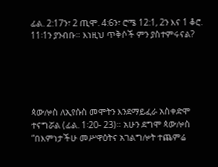ፊል. 2:17ን፣ 2 ጢሞ. 4:6ን፣ ሮሜ 12:1, 2ን እና 1 ቆሮ. 11፡1ን ያንብቡ። እነዚህ ጥቅሶች ምን ያስተምሩናል?





ጳውሎስ ለኢየሱስ መሞትን እንደማይፈራ አስቀድሞ ተናግሯል (ፊል. 1፡20- 23)። አሁን ደግሞ ጳውሎስ “በእምነታችሁ መሥዋዕትና አገልግሎት ተጨምሬ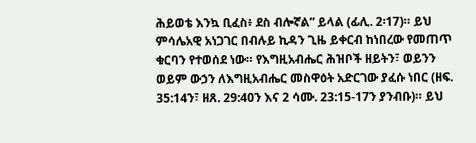ሕይወቴ እንኳ ቢፈስ፥ ደስ ብሎኛል” ይላል (ፊሊ. 2፡17)። ይህ ምሳሌአዊ አነጋገር በብሉይ ኪዳን ጊዜ ይቀርብ ከነበረው የመጠጥ ቁርባን የተወሰደ ነው። የእግዚአብሔር ሕዝቦች ዘይትን፣ ወይንን ወይም ውኃን ለእግዚአብሔር መስዋዕት አድርገው ያፈሱ ነበር (ዘፍ. 35:14ን፣ ዘጸ. 29:40ን እና 2 ሳሙ. 23:15-17ን ያንብቡ)። ይህ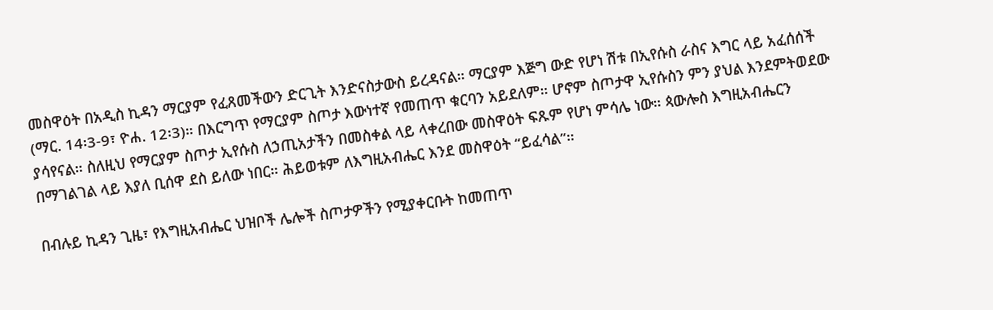መስዋዕት በአዲስ ኪዳን ማርያም የፈጸመችውን ድርጊት እንድናስታውስ ይረዳናል። ማርያም እጅግ ውድ የሆነ ሽቱ በኢየሱስ ራስና እግር ላይ አፈሰሰች (ማር. 14፡3-9፣ ዮሐ. 12፡3)። በእርግጥ የማርያም ስጦታ እውነተኛ የመጠጥ ቁርባን አይደለም። ሆኖም ስጦታዋ ኢየሱስን ምን ያህል እንደምትወደው ያሳየናል። ስለዚህ የማርያም ስጦታ ኢየሱስ ለኃጢአታችን በመስቀል ላይ ላቀረበው መስዋዕት ፍጹም የሆነ ምሳሌ ነው። ጳውሎስ እግዚአብሔርን በማገልገል ላይ እያለ ቢሰዋ ደስ ይለው ነበር። ሕይወቱም ለእግዚአብሔር እንደ መስዋዕት “ይፈሳል”።

በብሉይ ኪዳን ጊዜ፣ የእግዚአብሔር ህዝቦች ሌሎች ስጦታዎችን የሚያቀርቡት ከመጠጥ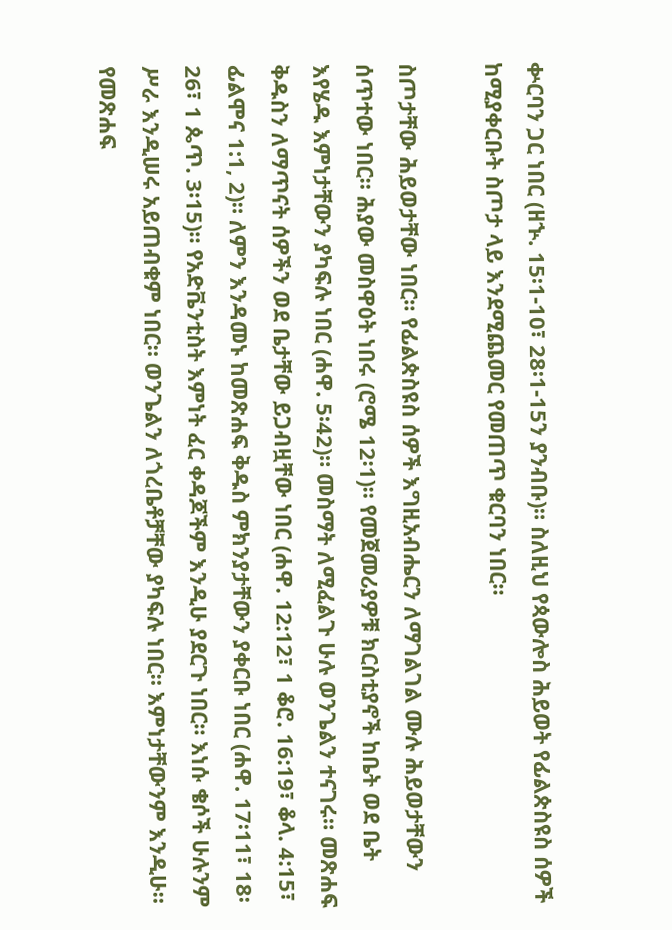ቍርባን ጋር ነበር (ዘኍ. 15፡1-10፣ 28፡1-15ን ያንብቡ)። ስለዚህ የጳውሎስ ሕይወት የፊልጵስዩስ ሰዎች ከሚያቀርቡት ስጦታ ላይ እንደሚጨመር የመጠጥ ቁርባን ነበር።

ስጦታቸው ሕይወታቸው ነበር። የፊልጵስዩስ ሰዎች እግዚአብሔርን ለማገልገል ሙሉ ሕይወታቸውን ሰጥተው ነበር። ሕያው መስዋዕት ነበሩ (ሮሜ 12፡1)። የመጀመሪያዎቹ ክርስቲያኖች ከቤት ወደ ቤት እየሄዱ እምነታቸውን ያካፍሉ ነበር (ሐዋ. 5፡42)። መስማት ለሚፈልጉ ሁሉ ወንጌልን ተናገሩ። መጽሐፍ ቅዱስን ለማጥናት ሰዎችን ወደ ቤታቸው ይጋብዟቸው ነበር (ሐዋ. 12:12፣ 1 ቆሮ. 16:19፣ ቆላ. 4:15፣ ፊልሞና 1:1, 2)። ለምን እንዳመኑ ከመጽሐፍ ቅዱስ ምክንያታቸውን ያቀርቡ ነበር (ሐዋ. 17፡11፣ 18፡26፣ 1 ጴጥ. 3፡15)። የአድቬንቲስት እምነት ፈር ቀዳጆችም እንዲሁ ያደርጉ ነበር። እነሱ ቄሶች ሁሉንም ሥራ እንዲሠሩ አይጠብቁም ነበር። ወንጌልን ለጎረቤቶቻቸው ያካፍሉ ነበር። እምነታቸውንም እንዲሁ። የመጽሐፍ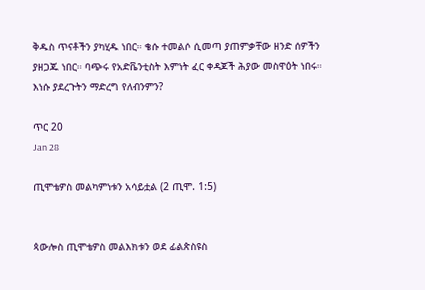ቅዱስ ጥናቶችን ያካሂዱ ነበር። ቄሱ ተመልሶ ሲመጣ ያጠምቃቸው ዘንድ ሰዎችን ያዘጋጁ ነበር። ባጭሩ የአድቬንቲስት እምነት ፈር ቀዳጆች ሕያው መስዋዕት ነበሩ። እነሱ ያደረጉትን ማድረግ የለብንምን?

ጥር 20
Jan 28

ጢሞቴዎስ መልካምነቱን አሳይቷል (2 ጢሞ. 1:5)


ጳውሎስ ጢሞቴዎስ መልእክቱን ወደ ፊልጵስዩስ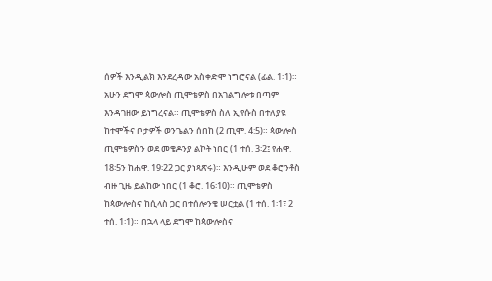ሰዎች እንዲልክ እንደረዳው አስቀድሞ ነግሮናል (ፊል. 1፡1)። አሁን ደግሞ ጳውሎስ ጢሞቴዎስ በአገልግሎቱ በጣም እንዳገዘው ይነግረናል። ጢሞቴዎስ ስለ ኢየሱስ በተለያዩ ከተሞችና ቦታዎች ወንጌልን ሰበከ (2 ጢሞ. 4:5)። ጳውሎስ ጢሞቴዎስን ወደ መቄዶንያ ልኮት ነበር (1 ተሰ. 3፡2፤ የሐዋ. 18፡5ን ከሐዋ. 19፡22 ጋር ያነጻጽሩ)። እንዲሁም ወደ ቆሮንቶስ ብዙ ጊዜ ይልከው ነበር (1 ቆሮ. 16፡10)። ጢሞቴዎስ ከጳውሎስና ከሲላስ ጋር በተሰሎንቄ ሠርቷል (1 ተሰ. 1፡1፣ 2 ተሰ. 1፡1)። በኋላ ላይ ደግሞ ከጳውሎስና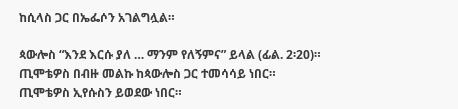ከሲላስ ጋር በኤፌሶን አገልግሏል።

ጳውሎስ “እንደ እርሱ ያለ … ማንም የለኝምና” ይላል (ፊል. 2፡20)። ጢሞቴዎስ በብዙ መልኩ ከጳውሎስ ጋር ተመሳሳይ ነበር። ጢሞቴዎስ ኢየሱስን ይወደው ነበር።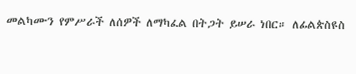መልካሙን የምሥራች ለሰዎች ለማካፈል በትጋት ይሠራ ነበር። ለፊልጵስዩስ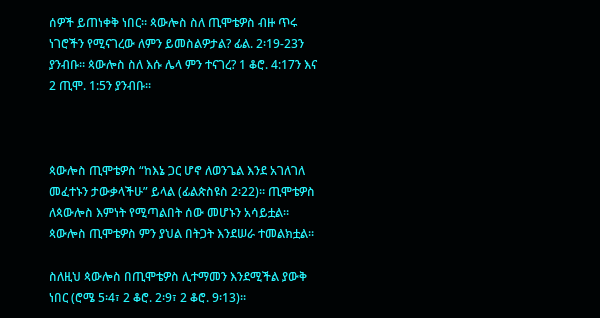ሰዎች ይጠነቀቅ ነበር። ጳውሎስ ስለ ጢሞቴዎስ ብዙ ጥሩ ነገሮችን የሚናገረው ለምን ይመስልዎታል? ፊል. 2፡19-23ን ያንብቡ። ጳውሎስ ስለ እሱ ሌላ ምን ተናገረ? 1 ቆሮ. 4:17ን እና 2 ጢሞ. 1:5ን ያንብቡ።



ጳውሎስ ጢሞቴዎስ “ከእኔ ጋር ሆኖ ለወንጌል እንደ አገለገለ መፈተኑን ታውቃላችሁ” ይላል (ፊልጵስዩስ 2፡22)። ጢሞቴዎስ ለጳውሎስ እምነት የሚጣልበት ሰው መሆኑን አሳይቷል። ጳውሎስ ጢሞቴዎስ ምን ያህል በትጋት እንደሠራ ተመልክቷል።

ስለዚህ ጳውሎስ በጢሞቴዎስ ሊተማመን እንደሚችል ያውቅ ነበር (ሮሜ 5፡4፣ 2 ቆሮ. 2፡9፣ 2 ቆሮ. 9፡13)።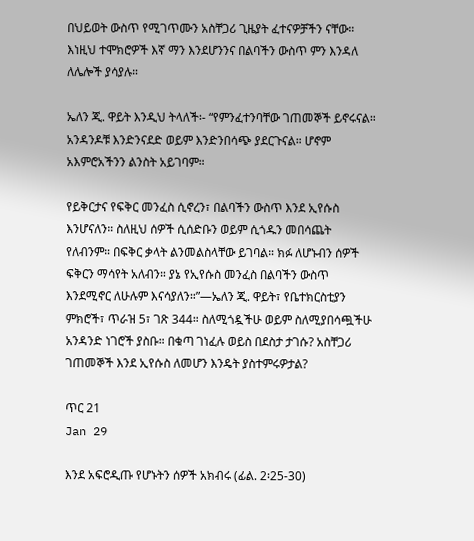በህይወት ውስጥ የሚገጥሙን አስቸጋሪ ጊዜያት ፈተናዎቻችን ናቸው። እነዚህ ተሞክሮዎች እኛ ማን እንደሆንንና በልባችን ውስጥ ምን እንዳለ ለሌሎች ያሳያሉ።

ኤለን ጂ. ዋይት እንዲህ ትላለች፡- “የምንፈተንባቸው ገጠመኞች ይኖሩናል። አንዳንዶቹ እንድንናደድ ወይም እንድንበሳጭ ያደርጉናል። ሆኖም አእምሮአችንን ልንስት አይገባም።

የይቅርታና የፍቅር መንፈስ ሲኖረን፣ በልባችን ውስጥ እንደ ኢየሱስ እንሆናለን። ስለዚህ ሰዎች ሲሰድቡን ወይም ሲጎዱን መበሳጨት የለብንም። በፍቅር ቃላት ልንመልስላቸው ይገባል። ክፉ ለሆኑብን ሰዎች ፍቅርን ማሳየት አለብን። ያኔ የኢየሱስ መንፈስ በልባችን ውስጥ እንደሚኖር ለሁሉም እናሳያለን።”—ኤለን ጂ. ዋይት፣ የቤተክርስቲያን ምክሮች፣ ጥራዝ 5፣ ገጽ 344። ስለሚጎዷችሁ ወይም ስለሚያበሳጯችሁ አንዳንድ ነገሮች ያስቡ። በቁጣ ገነፈሉ ወይስ በደስታ ታገሱ? አስቸጋሪ ገጠመኞች እንደ ኢየሱስ ለመሆን እንዴት ያስተምሩዎታል?

ጥር 21
Jan 29

እንደ አፍሮዲጡ የሆኑትን ሰዎች አክብሩ (ፊል. 2፡25-30)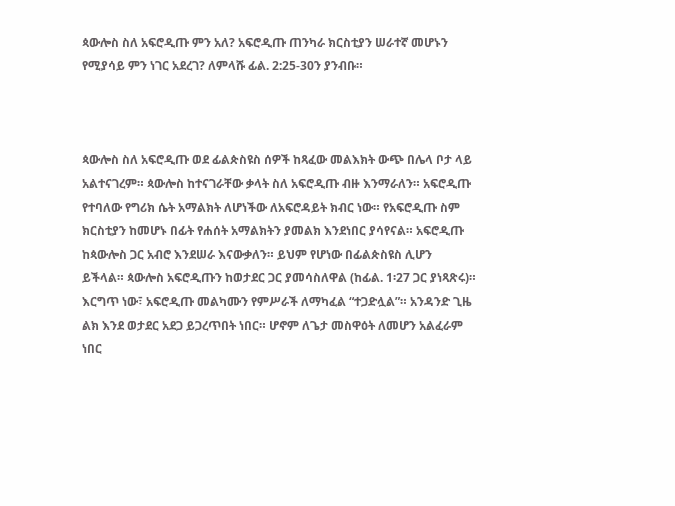ጳውሎስ ስለ አፍሮዲጡ ምን አለ? አፍሮዲጡ ጠንካራ ክርስቲያን ሠራተኛ መሆኑን የሚያሳይ ምን ነገር አደረገ? ለምላሹ ፊል. 2:25-30ን ያንብቡ።



ጳውሎስ ስለ አፍሮዲጡ ወደ ፊልጵስዩስ ሰዎች ከጻፈው መልእክት ውጭ በሌላ ቦታ ላይ አልተናገረም። ጳውሎስ ከተናገራቸው ቃላት ስለ አፍሮዲጡ ብዙ እንማራለን። አፍሮዲጡ የተባለው የግሪክ ሴት አማልክት ለሆነችው ለአፍሮዳይት ክብር ነው። የአፍሮዲጡ ስም ክርስቲያን ከመሆኑ በፊት የሐሰት አማልክትን ያመልክ እንደነበር ያሳየናል። አፍሮዲጡ ከጳውሎስ ጋር አብሮ እንደሠራ እናውቃለን። ይህም የሆነው በፊልጵስዩስ ሊሆን ይችላል። ጳውሎስ አፍሮዲጡን ከወታደር ጋር ያመሳስለዋል (ከፊል. 1፡27 ጋር ያነጻጽሩ)። እርግጥ ነው፣ አፍሮዲጡ መልካሙን የምሥራች ለማካፈል “ተጋድሏል”። አንዳንድ ጊዜ ልክ እንደ ወታደር አደጋ ይጋረጥበት ነበር። ሆኖም ለጌታ መስዋዕት ለመሆን አልፈራም ነበር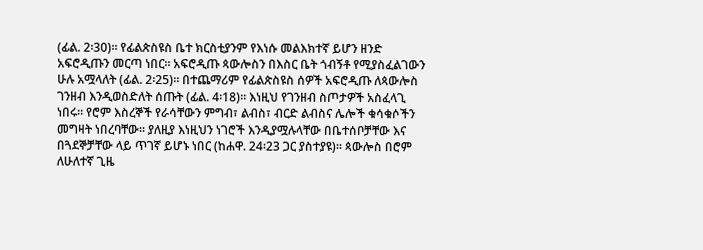(ፊል. 2፡30)። የፊልጵስዩስ ቤተ ክርስቲያንም የእነሱ መልእክተኛ ይሆን ዘንድ አፍሮዲጡን መርጣ ነበር። አፍሮዲጡ ጳውሎስን በእስር ቤት ጎብኝቶ የሚያስፈልገውን ሁሉ አሟላለት (ፊል. 2፡25)። በተጨማሪም የፊልጵስዩስ ሰዎች አፍሮዲጡ ለጳውሎስ ገንዘብ እንዲወስድለት ሰጡት (ፊል. 4፡18)። እነዚህ የገንዘብ ስጦታዎች አስፈላጊ ነበሩ። የሮም እስረኞች የራሳቸውን ምግብ፣ ልብስ፣ ብርድ ልብስና ሌሎች ቁሳቁሶችን መግዛት ነበረባቸው። ያለዚያ እነዚህን ነገሮች እንዲያሟሉላቸው በቤተሰቦቻቸው እና በጓደኞቻቸው ላይ ጥገኛ ይሆኑ ነበር (ከሐዋ. 24፡23 ጋር ያስተያዩ)። ጳውሎስ በሮም ለሁለተኛ ጊዜ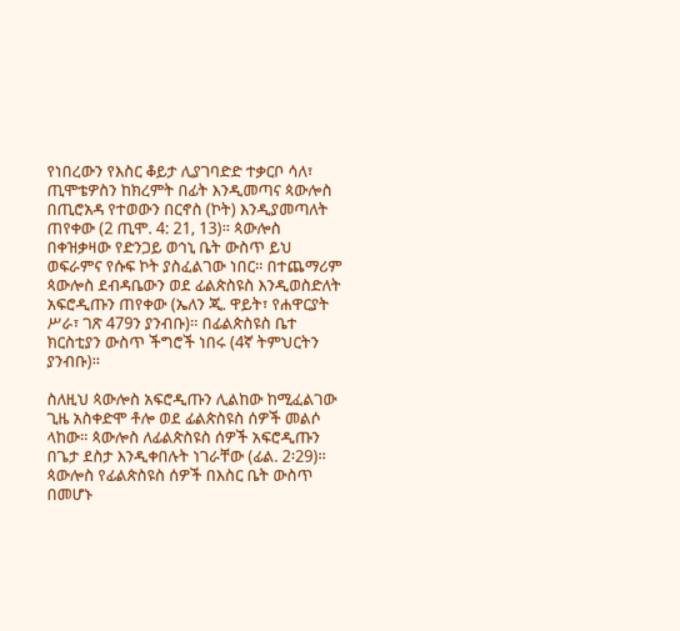የነበረውን የእስር ቆይታ ሊያገባድድ ተቃርቦ ሳለ፣ ጢሞቴዎስን ከክረምት በፊት እንዲመጣና ጳውሎስ በጢሮአዳ የተወውን በርኖስ (ኮት) እንዲያመጣለት ጠየቀው (2 ጢሞ. 4: 21, 13)። ጳውሎስ በቀዝቃዛው የድንጋይ ወኅኒ ቤት ውስጥ ይህ ወፍራምና የሱፍ ኮት ያስፈልገው ነበር። በተጨማሪም ጳውሎስ ደብዳቤውን ወደ ፊልጵስዩስ እንዲወስድለት አፍሮዲጡን ጠየቀው (ኤለን ጂ. ዋይት፣ የሐዋርያት ሥራ፣ ገጽ 479ን ያንብቡ)። በፊልጵስዩስ ቤተ ክርስቲያን ውስጥ ችግሮች ነበሩ (4ኛ ትምህርትን ያንብቡ)።

ስለዚህ ጳውሎስ አፍሮዲጡን ሊልከው ከሚፈልገው ጊዜ አስቀድሞ ቶሎ ወደ ፊልጵስዩስ ሰዎች መልሶ ላከው። ጳውሎስ ለፊልጵስዩስ ሰዎች አፍሮዲጡን በጌታ ደስታ እንዲቀበሉት ነገራቸው (ፊል. 2፡29)። ጳውሎስ የፊልጵስዩስ ሰዎች በእስር ቤት ውስጥ በመሆኑ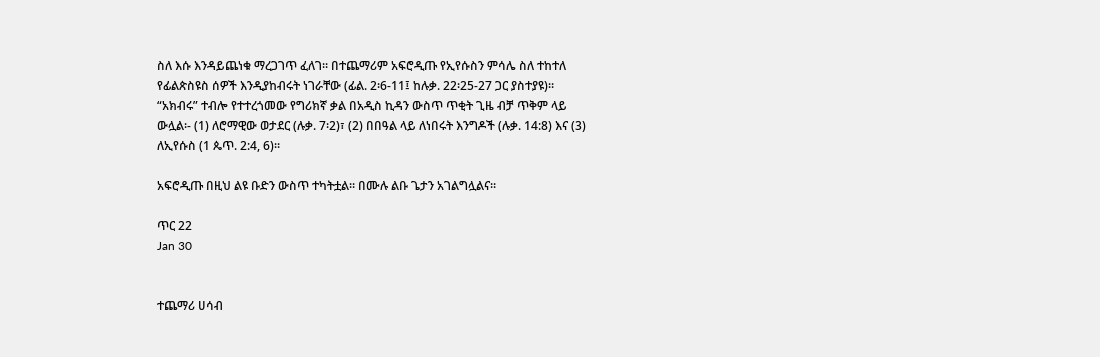ስለ እሱ እንዳይጨነቁ ማረጋገጥ ፈለገ። በተጨማሪም አፍሮዲጡ የኢየሱስን ምሳሌ ስለ ተከተለ የፊልጵስዩስ ሰዎች እንዲያከብሩት ነገራቸው (ፊል. 2፡6-11፤ ከሉቃ. 22፡25-27 ጋር ያስተያዩ)። “አክብሩ” ተብሎ የተተረጎመው የግሪክኛ ቃል በአዲስ ኪዳን ውስጥ ጥቂት ጊዜ ብቻ ጥቅም ላይ ውሏል፡- (1) ለሮማዊው ወታደር (ሉቃ. 7፡2)፣ (2) በበዓል ላይ ለነበሩት እንግዶች (ሉቃ. 14:8) እና (3) ለኢየሱስ (1 ጴጥ. 2:4, 6)።

አፍሮዲጡ በዚህ ልዩ ቡድን ውስጥ ተካትቷል። በሙሉ ልቡ ጌታን አገልግሏልና።

ጥር 22
Jan 30


ተጨማሪ ሀሳብ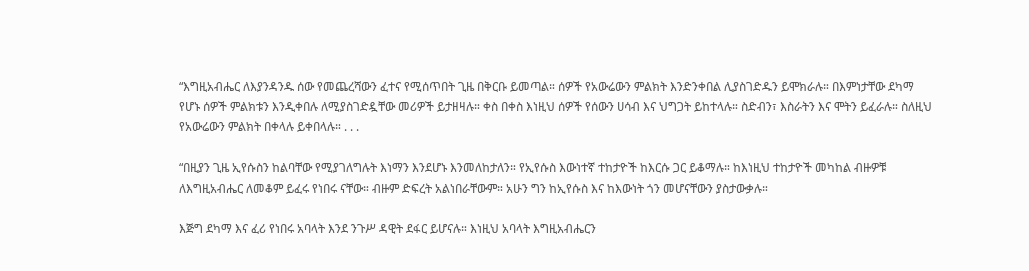“እግዚአብሔር ለእያንዳንዱ ሰው የመጨረሻውን ፈተና የሚሰጥበት ጊዜ በቅርቡ ይመጣል። ሰዎች የአውሬውን ምልክት እንድንቀበል ሊያስገድዱን ይሞክራሉ። በእምነታቸው ደካማ የሆኑ ሰዎች ምልክቱን እንዲቀበሉ ለሚያስገድዷቸው መሪዎች ይታዘዛሉ። ቀስ በቀስ እነዚህ ሰዎች የሰውን ሀሳብ እና ህግጋት ይከተላሉ። ስድብን፣ እስራትን እና ሞትን ይፈራሉ። ስለዚህ የአውሬውን ምልክት በቀላሉ ይቀበላሉ። . . .

“በዚያን ጊዜ ኢየሱስን ከልባቸው የሚያገለግሉት እነማን እንደሆኑ እንመለከታለን። የኢየሱስ እውነተኛ ተከታዮች ከእርሱ ጋር ይቆማሉ። ከእነዚህ ተከታዮች መካከል ብዙዎቹ ለእግዚአብሔር ለመቆም ይፈሩ የነበሩ ናቸው። ብዙም ድፍረት አልነበራቸውም። አሁን ግን ከኢየሱስ እና ከእውነት ጎን መሆናቸውን ያስታውቃሉ።

እጅግ ደካማ እና ፈሪ የነበሩ አባላት እንደ ንጉሥ ዳዊት ደፋር ይሆናሉ። እነዚህ አባላት እግዚአብሔርን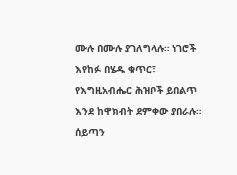ሙሉ በሙሉ ያገለግላሉ። ነገሮች እየከፉ በሄዱ ቁጥር፣ የእግዚአብሔር ሕዝቦች ይበልጥ እንደ ከዋክብት ደምቀው ያበራሉ። ሰይጣን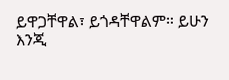ይዋጋቸዋል፣ ይጎዳቸዋልም። ይሁን እንጂ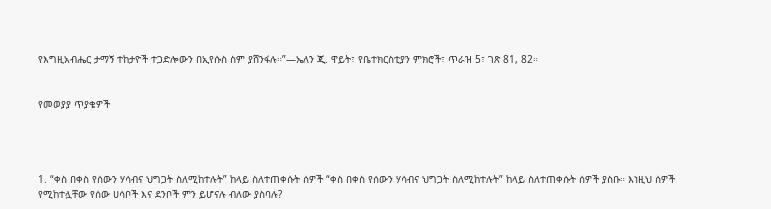የእግዚአብሔር ታማኝ ተከታዮች ተጋድሎውን በኢየሱስ ስም ያሸንፋሉ።”—ኤለን ጂ. ዋይት፣ የቤተክርስቲያን ምክሮች፣ ጥራዝ 5፣ ገጽ 81, 82።


የመወያያ ጥያቄዎች




1. “ቀስ በቀስ የሰውን ሃሳብና ህግጋት ስለሚከተሉት” ከላይ ስለተጠቀሱት ሰዎች “ቀስ በቀስ የሰውን ሃሳብና ህግጋት ስለሚከተሉት” ከላይ ስለተጠቀሱት ሰዎች ያስቡ። እነዚህ ሰዎች የሚከተሏቸው የሰው ሀሳቦች እና ደንቦች ምን ይሆናሉ ብለው ያስባሉ?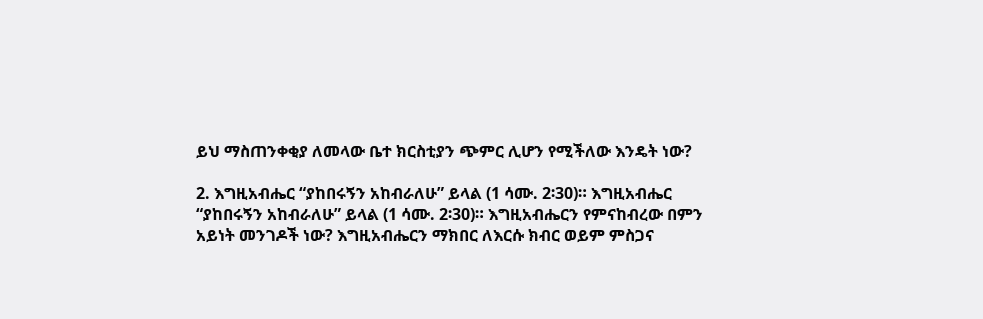ይህ ማስጠንቀቂያ ለመላው ቤተ ክርስቲያን ጭምር ሊሆን የሚችለው እንዴት ነው?

2. እግዚአብሔር “ያከበሩኝን አከብራለሁ” ይላል (1 ሳሙ. 2፡30)። እግዚአብሔር “ያከበሩኝን አከብራለሁ” ይላል (1 ሳሙ. 2፡30)። እግዚአብሔርን የምናከብረው በምን አይነት መንገዶች ነው? እግዚአብሔርን ማክበር ለእርሱ ክብር ወይም ምስጋና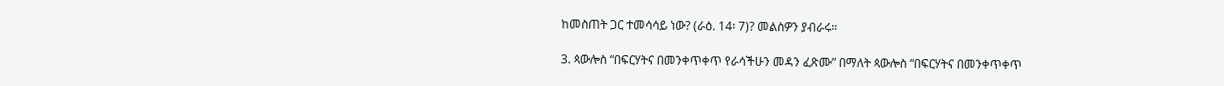ከመስጠት ጋር ተመሳሳይ ነው? (ራዕ. 14፡ 7)? መልስዎን ያብራሩ።

3. ጳውሎስ “በፍርሃትና በመንቀጥቀጥ የራሳችሁን መዳን ፈጽሙ” በማለት ጳውሎስ “በፍርሃትና በመንቀጥቀጥ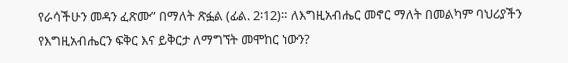የራሳችሁን መዳን ፈጽሙ” በማለት ጽፏል (ፊል. 2፡12)። ለእግዚአብሔር መኖር ማለት በመልካም ባህሪያችን የእግዚአብሔርን ፍቅር እና ይቅርታ ለማግኘት መሞከር ነውን?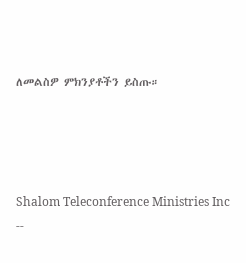ለመልስዎ ምክንያቶችን ይስጡ።




Shalom Teleconference Ministries Inc --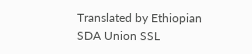Translated by Ethiopian SDA Union SSL